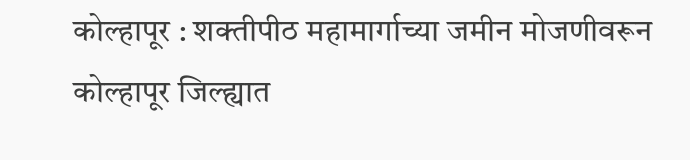कोल्हापूर : शक्तीपीठ महामार्गाच्या जमीन मोजणीवरून कोल्हापूर जिल्ह्यात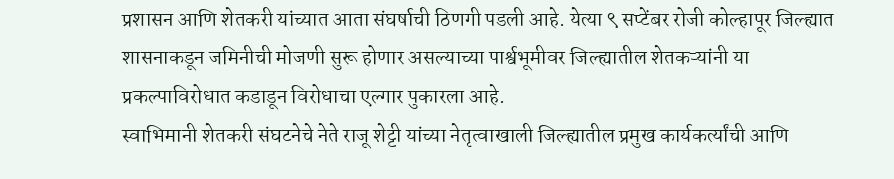प्रशासन आणि शेतकरी यांच्यात आता संघर्षाची ठिणगी पडली आहे. येत्या ९ सप्टेंबर रोजी कोल्हापूर जिल्ह्यात शासनाकडून जमिनीची मोजणी सुरू होणार असल्याच्या पार्श्वभूमीवर जिल्ह्यातील शेतकऱ्यांनी या प्रकल्पाविरोधात कडाडून विरोधाचा एल्गार पुकारला आहे.
स्वाभिमानी शेतकरी संघटनेचे नेते राजू शेट्टी यांच्या नेतृत्वाखाली जिल्ह्यातील प्रमुख कार्यकर्त्यांची आणि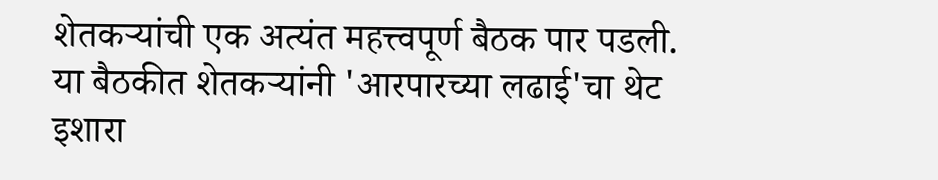शेतकऱ्यांची एक अत्यंत महत्त्वपूर्ण बैठक पार पडली. या बैठकीत शेतकऱ्यांनी 'आरपारच्या लढाई'चा थेट इशारा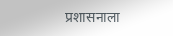प्रशासनाला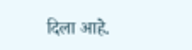दिला आहे.